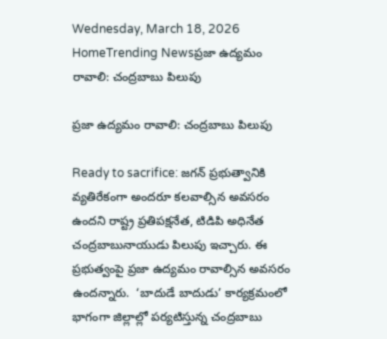Wednesday, March 18, 2026
HomeTrending Newsప్రజా ఉద్యమం రావాలి: చంద్రబాబు పిలుపు

ప్రజా ఉద్యమం రావాలి: చంద్రబాబు పిలుపు

Ready to sacrifice: జగన్ ప్రభుత్వానికి వ్యతిరేకంగా అందరూ కలవాల్సిన అవసరం ఉందని రాష్ట్ర ప్రతిపక్షనేత, టిడిపి అధినేత చంద్రబాబునాయుడు పిలుపు ఇచ్చారు. ఈ ప్రభుత్వంపై ప్రజా ఉద్యమం రావాల్సిన అవసరం ఉందన్నారు.  ‘బాదుడే బాదుడు’ కార్యక్రమంలో భాగంగా జిల్లాల్లో పర్యటిస్తున్న చంద్రబాబు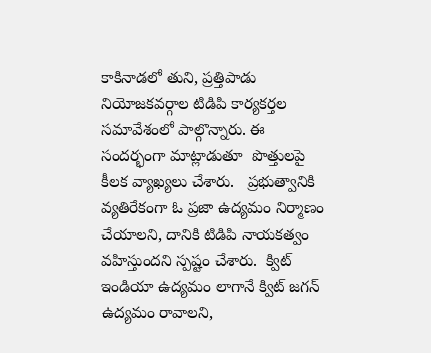కాకినాడలో తుని, ప్రత్తిపాడు నియోజకవర్గాల టిడిపి కార్యకర్తల సమావేశంలో పాల్గొన్నారు. ఈ సందర్భంగా మాట్లాడుతూ  పొత్తులపై కీలక వ్యాఖ్యలు చేశారు.   ప్రభుత్వానికి వ్యతిరేకంగా ఓ ప్రజా ఉద్యమం నిర్మాణం  చేయాలని, దానికి టిడిపి నాయకత్వం వహిస్తుందని స్పష్టం చేశారు.  క్విట్ ఇండియా ఉద్యమం లాగానే క్విట్ జగన్ ఉద్యమం రావాలని,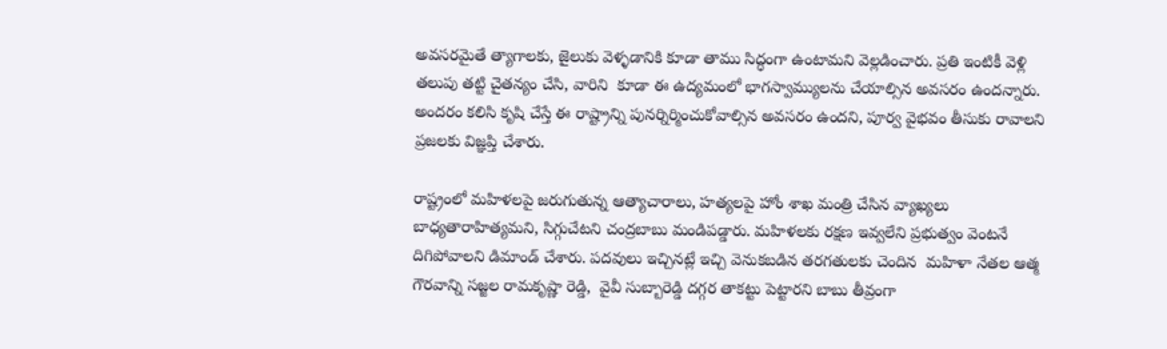అవసరమైతే త్యాగాలకు, జైలుకు వెళ్ళడానికి కూడా తాము సిద్ధంగా ఉంటామని వెల్లడించారు. ప్రతి ఇంటికీ వెళ్లి తలుపు తట్టి చైతన్యం చేసి, వారిని  కూడా ఈ ఉద్యమంలో భాగస్వామ్యులను చేయాల్సిన అవసరం ఉందన్నారు. అందరం కలిసి కృషి చేస్తే ఈ రాష్ట్రాన్ని పునర్నిర్మించుకోవాల్సిన అవసరం ఉందని, పూర్వ వైభవం తీసుకు రావాలని ప్రజలకు విజ్ఞప్తి చేశారు.

రాష్ట్రంలో మహిళలపై జరుగుతున్న ఆత్యాచారాలు, హత్యలపై హోం శాఖ మంత్రి చేసిన వ్యాఖ్యలు బాధ్యతారాహిత్యమని, సిగ్గుచేటని చంద్రబాబు మండిపడ్డారు. మహిళలకు రక్షణ ఇవ్వలేని ప్రభుత్వం వెంటనే దిగిపోవాలని డిమాండ్ చేశారు. పదవులు ఇచ్చినట్లే ఇచ్చి వెనుకబడిన తరగతులకు చెందిన  మహిళా నేతల ఆత్మ గౌరవాన్ని సజ్జల రామకృష్ణా రెడ్డి,  వైవీ సుబ్బారెడ్డి దగ్గర తాకట్టు పెట్టారని బాబు తీవ్రంగా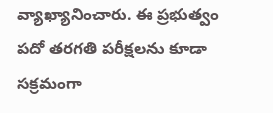వ్యాఖ్యానించారు. ఈ ప్రభుత్వం పదో తరగతి పరీక్షలను కూడా సక్రమంగా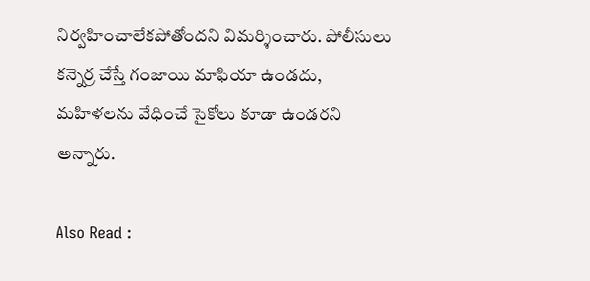నిర్వహించాలేకపోతోందని విమర్శించారు. పోలీసులు కన్నెర్ర చేస్తే గంజాయి మాఫియా ఉండదు, మహిళలను వేధించే సైకోలు కూడా ఉండరని అన్నారు.

Also Read :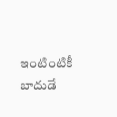ఇంటింటికీ బాదుడే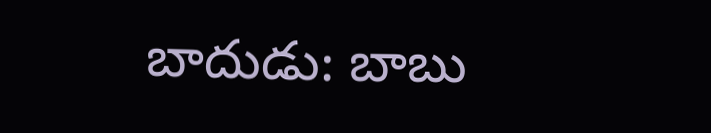బాదుడు: బాబు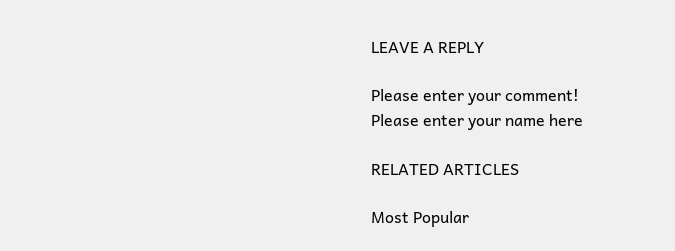LEAVE A REPLY

Please enter your comment!
Please enter your name here

RELATED ARTICLES

Most Popular